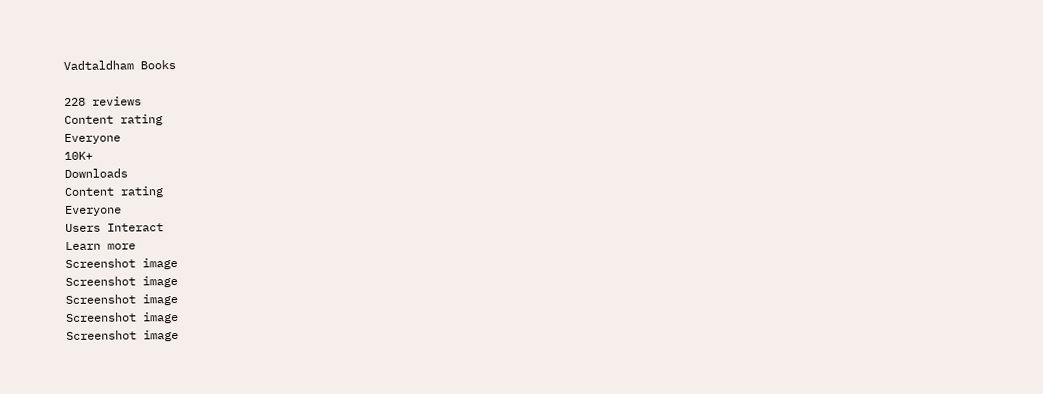Vadtaldham Books

228 reviews
Content rating
Everyone
10K+
Downloads
Content rating
Everyone
Users Interact
Learn more
Screenshot image
Screenshot image
Screenshot image
Screenshot image
Screenshot image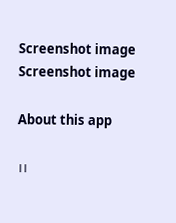Screenshot image
Screenshot image

About this app

।।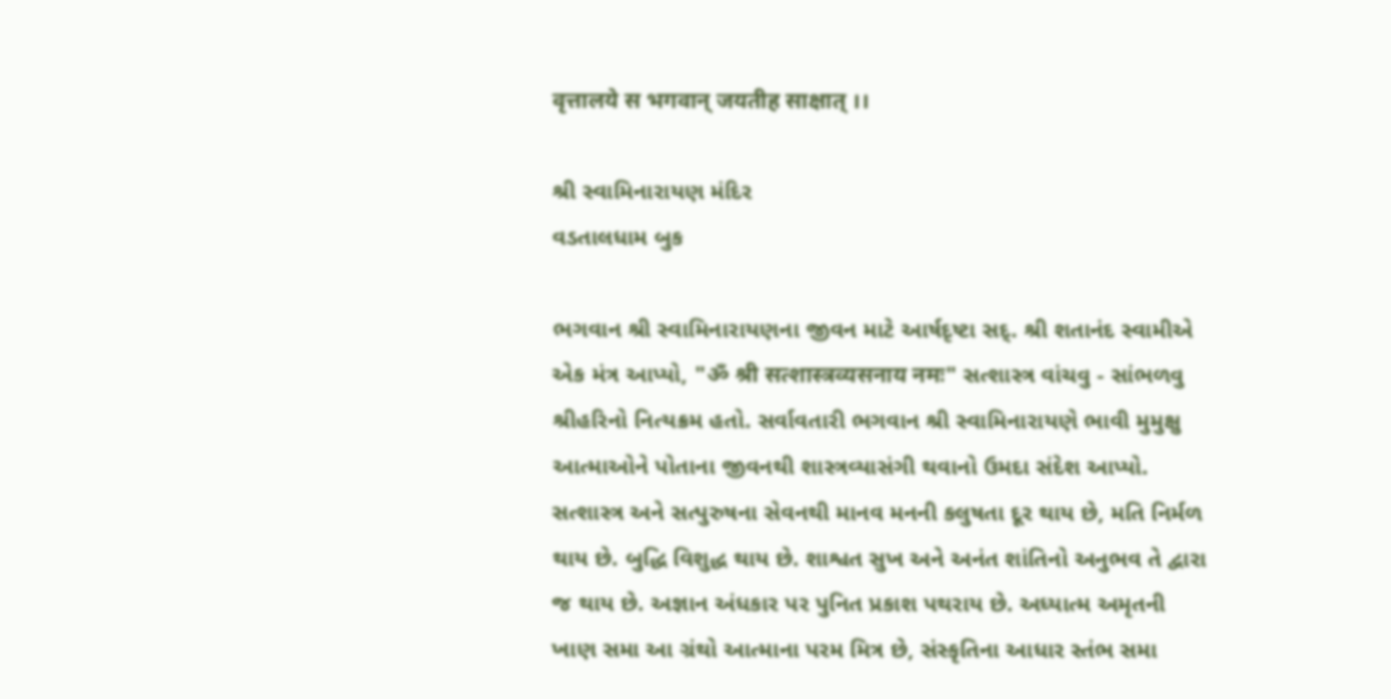वृत्तालये स भगवान् जयतीह साक्षात् ।।

શ્રી સ્વામિનારાયણ મંદિર
વડતાલધામ બુક

ભગવાન શ્રી સ્વામિનારાયણના જીવન માટે આર્ષદૃષ્ટા સદ્. શ્રી શતાનંદ સ્વામીએ એક મંત્ર આપ્યો, "ॐ श्री सत्शास्त्रव्यसनाय नमः" સત્શાસ્ત્ર વાંચવુ - સાંભળવુ શ્રીહરિનો નિત્યક્રમ હતો. સર્વાવતારી ભગવાન શ્રી સ્વામિનારાયણે ભાવી મુમુક્ષુ આત્માઓને પોતાના જીવનથી શાસ્ત્રવ્યાસંગી થવાનો ઉમદા સંદેશ આપ્યો. સત્શાસ્ત્ર અને સત્પુરુષના સેવનથી માનવ મનની કલુષતા દૂર થાય છે, મતિ નિર્મળ થાય છે. બુદ્ધિ વિશુદ્ધ થાય છે. શાશ્વત સુખ અને અનંત શાંતિનો અનુભવ તે દ્વારા જ થાય છે. અજ્ઞાન અંધકાર પર પુનિત પ્રકાશ પથરાય છે. અધ્યાત્મ અમૃતની ખાણ સમા આ ગ્રંથો આત્માના પરમ મિત્ર છે, સંસ્કૃતિના આધાર સ્તંભ સમા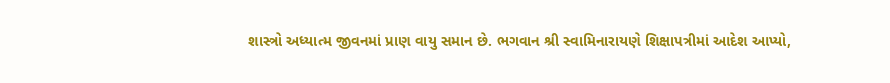શાસ્ત્રો અધ્યાત્મ જીવનમાં પ્રાણ વાયુ સમાન છે. ભગવાન શ્રી સ્વામિનારાયણે શિક્ષાપત્રીમાં આદેશ આપ્યો,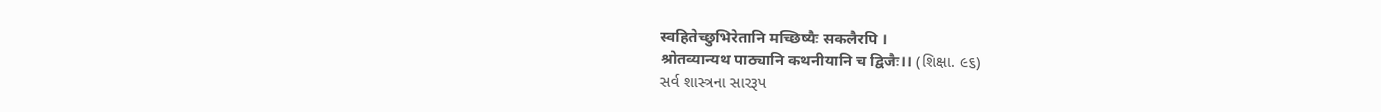स्वहितेच्छुभिरेतानि मच्छिष्यैः सकलैरपि ।
श्रोतव्यान्यथ पाठ्यानि कथनीयानि च द्विजैः।। (શિક્ષા. ૯૬)
સર્વ શાસ્ત્રના સારરૂપ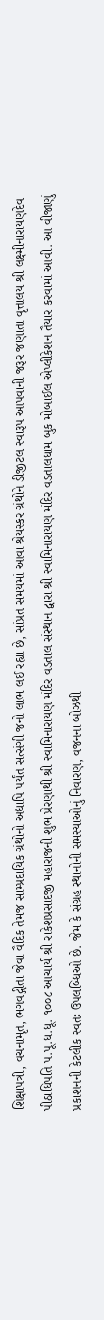શિક્ષાપત્રી, વચનામૃત, ભગવદ્ગીતા જેવા વૈદિક તેમજ સામ્પ્રદાયિક ગ્રંથોનો અદ્યાપિ પર્યંત સત્સંગી જનો લાભ લઈ રહ્યા છે, સાંપ્રત સમયમાં આવા શ્રેયસ્કર ગ્રંથોને ડીજીટલ સ્વારૂપ આપવાની જરૂર જણાતા વૃત્તાલય શ્રી લક્ષ્મીનારાયણદેવ પીઠાધિપતિ પ.પૂ.ધ.ધૂ. ૧૦૦૮ આચાર્ય શ્રી રાકેશપ્રસાદજી મહારાજની શુભ પ્રેરણાથી શ્રી સ્વામિનારાયણ મંદિર વડતાલ સંસ્થાન દ્વારા શ્રી સ્વામિનારાયણ મંદિર વડતાલધામ બુક મોબાઈલ એપ્લીકેશન તૈયાર કરવામાં આવી. આ વીજાણું પ્રકાશનની કેટલીક સ્વતઃ ઉપલબ્ધિઓ છે. જેમ કે સંગ્રહ સ્થાનોની સમસ્યાઓનું નિવારણ, વજનના બોઝથી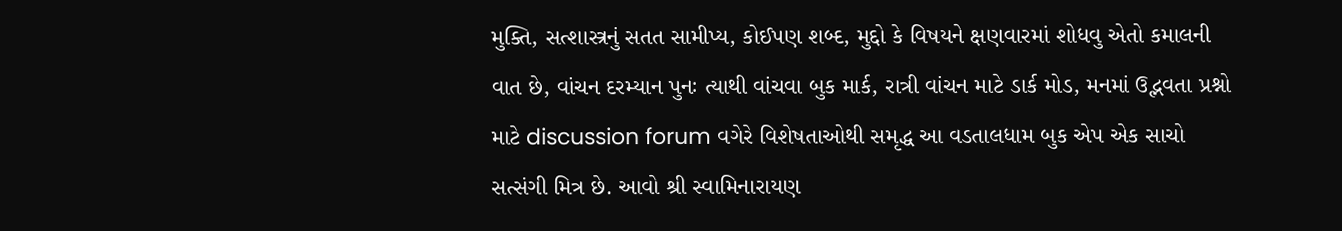મુક્તિ, સત્શાસ્ત્રનું સતત સામીપ્ય, કોઈપણ શબ્દ, મુદ્દો કે વિષયને ક્ષણવારમાં શોધવુ એતો કમાલની વાત છે, વાંચન દરમ્યાન પુનઃ ત્યાથી વાંચવા બુક માર્ક, રાત્રી વાંચન માટે ડાર્ક મોડ, મનમાં ઉદ્ભવતા પ્રશ્નો માટે discussion forum વગેરે વિશેષતાઓથી સમૃદ્ધ આ વડતાલધામ બુક એપ એક સાચો સત્સંગી મિત્ર છે. આવો શ્રી સ્વામિનારાયણ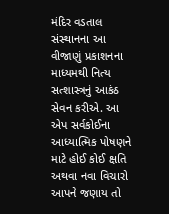મંદિર વડતાલ સંસ્થાનના આ વીજાણું પ્રકાશનના માધ્યમથી નિત્ય સત્શાસ્ત્રનું આકંઠ સેવન કરીએ. આ એપ સર્વકોઈના આધ્યાત્મિક પોષણને માટે હોઈ કોઈ ક્ષતિ અથવા નવા વિચારો આપને જણાય તો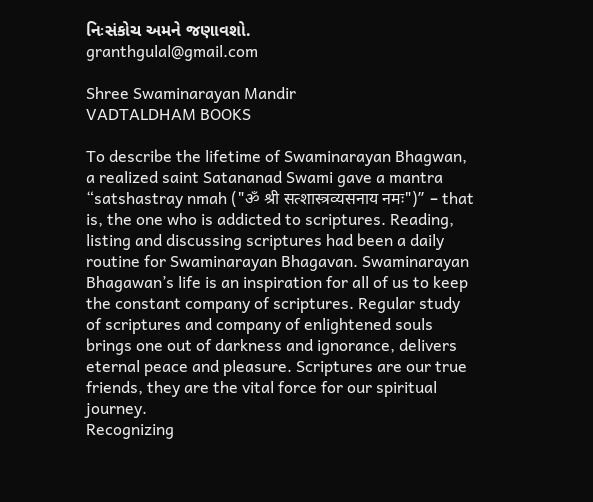નિઃસંકોચ અમને જણાવશો.
granthgulal@gmail.com

Shree Swaminarayan Mandir
VADTALDHAM BOOKS

To describe the lifetime of Swaminarayan Bhagwan, a realized saint Satananad Swami gave a mantra “satshastray nmah ("ॐ श्री सत्शास्त्रव्यसनाय नमः")” – that is, the one who is addicted to scriptures. Reading, listing and discussing scriptures had been a daily routine for Swaminarayan Bhagavan. Swaminarayan Bhagawan’s life is an inspiration for all of us to keep the constant company of scriptures. Regular study of scriptures and company of enlightened souls brings one out of darkness and ignorance, delivers eternal peace and pleasure. Scriptures are our true friends, they are the vital force for our spiritual journey.
Recognizing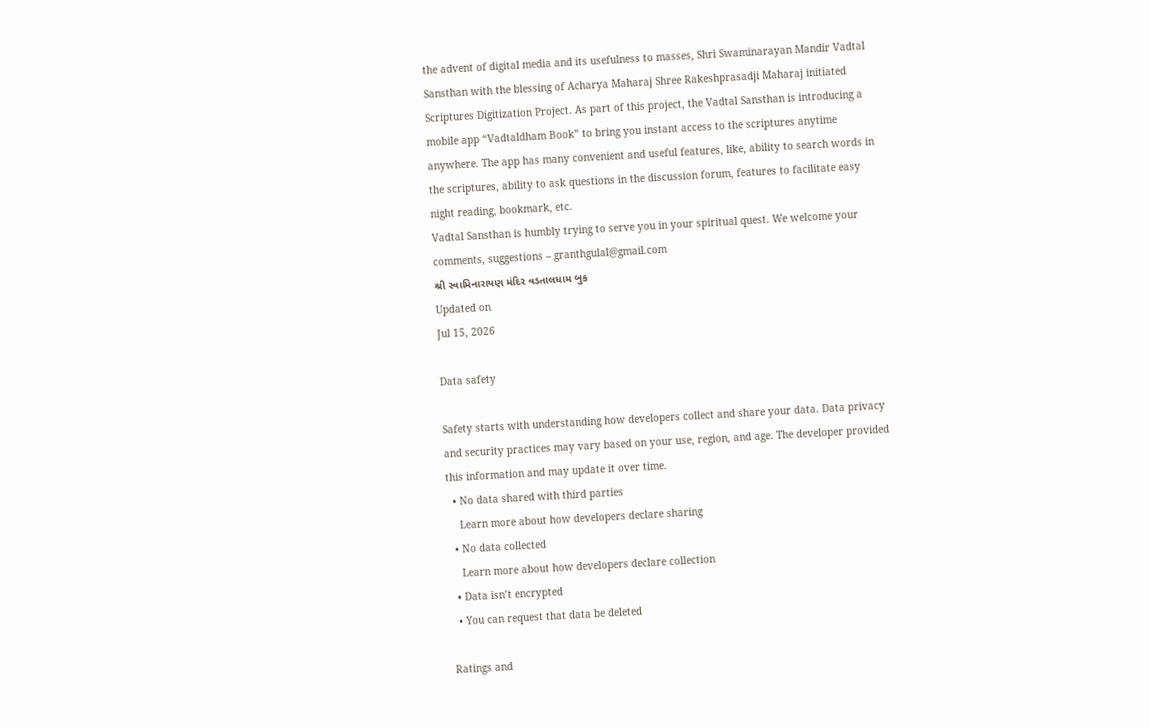the advent of digital media and its usefulness to masses, Shri Swaminarayan Mandir Vadtal Sansthan with the blessing of Acharya Maharaj Shree Rakeshprasadji Maharaj initiated Scriptures Digitization Project. As part of this project, the Vadtal Sansthan is introducing a mobile app “Vadtaldham Book” to bring you instant access to the scriptures anytime anywhere. The app has many convenient and useful features, like, ability to search words in the scriptures, ability to ask questions in the discussion forum, features to facilitate easy night reading, bookmark, etc.
Vadtal Sansthan is humbly trying to serve you in your spiritual quest. We welcome your comments, suggestions – granthgulal@gmail.com
શ્રી સ્વામિનારાયણ મંદિર વડતાલધામ બુક
Updated on
Jul 15, 2026

Data safety

Safety starts with understanding how developers collect and share your data. Data privacy and security practices may vary based on your use, region, and age. The developer provided this information and may update it over time.
  • No data shared with third parties
    Learn more about how developers declare sharing
  • No data collected
    Learn more about how developers declare collection
  • Data isn’t encrypted
  • You can request that data be deleted

Ratings and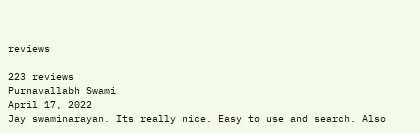reviews

223 reviews
Purnavallabh Swami
April 17, 2022
Jay swaminarayan. Its really nice. Easy to use and search. Also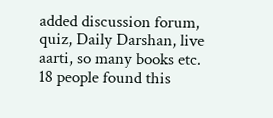added discussion forum, quiz, Daily Darshan, live aarti, so many books etc.
18 people found this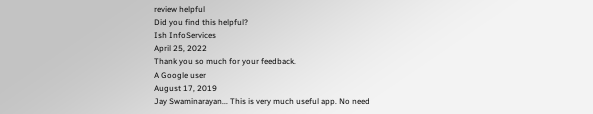review helpful
Did you find this helpful?
Ish InfoServices
April 25, 2022
Thank you so much for your feedback.
A Google user
August 17, 2019
Jay Swaminarayan... This is very much useful app. No need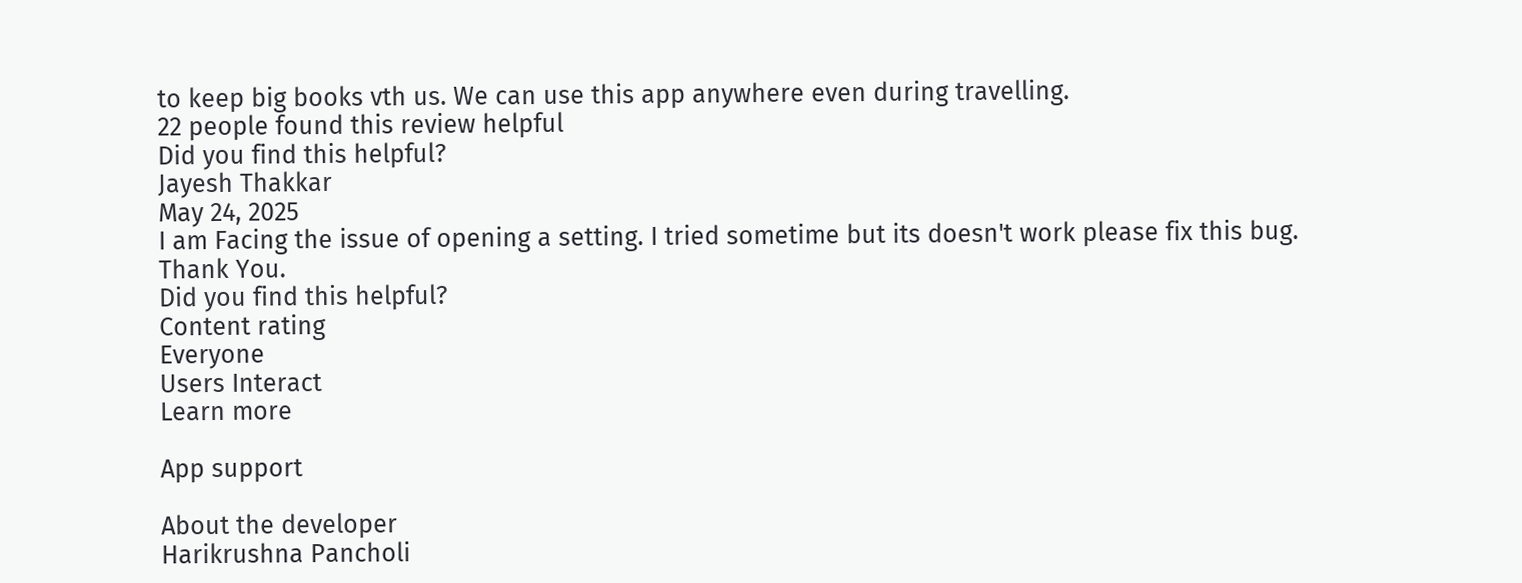to keep big books vth us. We can use this app anywhere even during travelling.
22 people found this review helpful
Did you find this helpful?
Jayesh Thakkar
May 24, 2025
I am Facing the issue of opening a setting. I tried sometime but its doesn't work please fix this bug. Thank You.
Did you find this helpful?
Content rating
Everyone
Users Interact
Learn more

App support

About the developer
Harikrushna Pancholi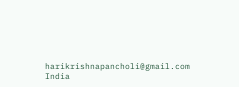harikrishnapancholi@gmail.com
India